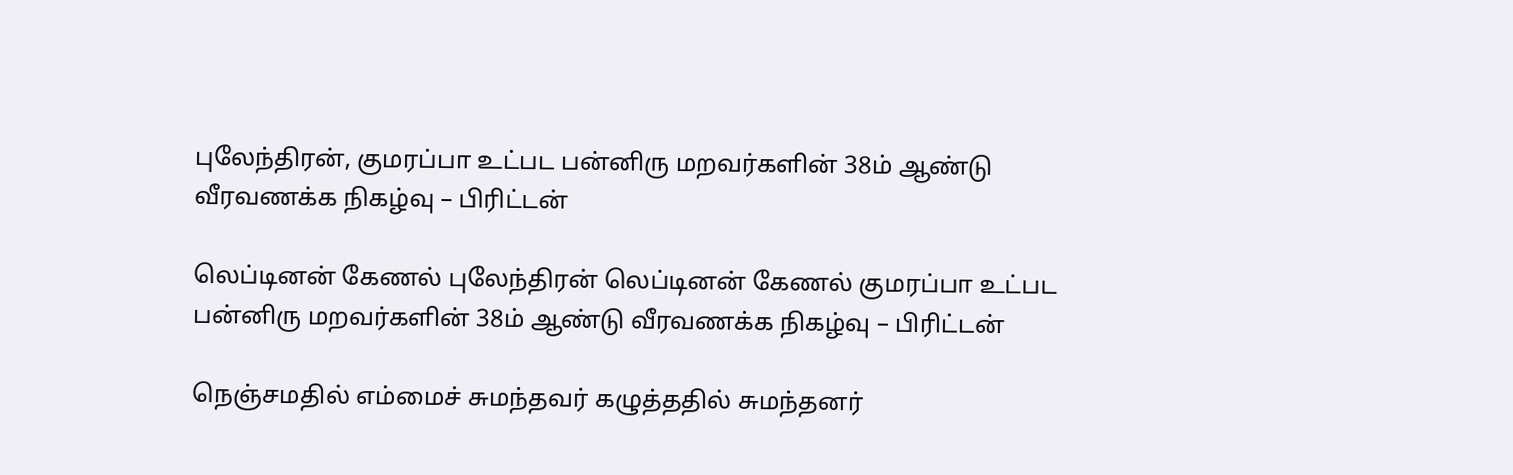புலேந்திரன், குமரப்பா உட்பட பன்னிரு மறவர்களின் 38ம் ஆண்டு வீரவணக்க நிகழ்வு – பிரிட்டன்

லெப்டினன் கேணல் புலேந்திரன் லெப்டினன் கேணல் குமரப்பா உட்பட பன்னிரு மறவர்களின் 38ம் ஆண்டு வீரவணக்க நிகழ்வு – பிரிட்டன்

நெஞ்சமதில் எம்மைச் சுமந்தவர் கழுத்ததில் சுமந்தனர்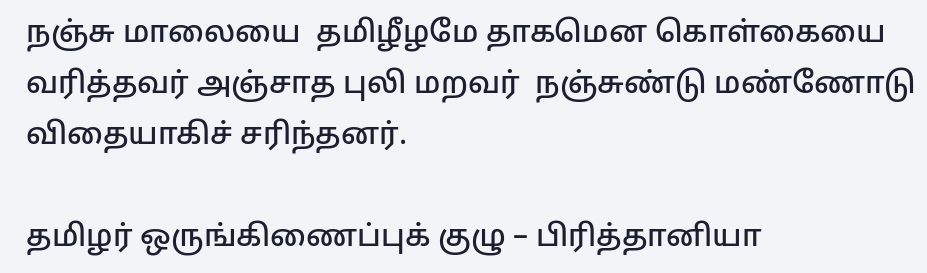நஞ்சு மாலையை  தமிழீழமே தாகமென கொள்கையை வரித்தவர் அஞ்சாத புலி மறவர்  நஞ்சுண்டு மண்ணோடு
விதையாகிச் சரிந்தனர்.

தமிழர் ஒருங்கிணைப்புக் குழு – பிரித்தானியா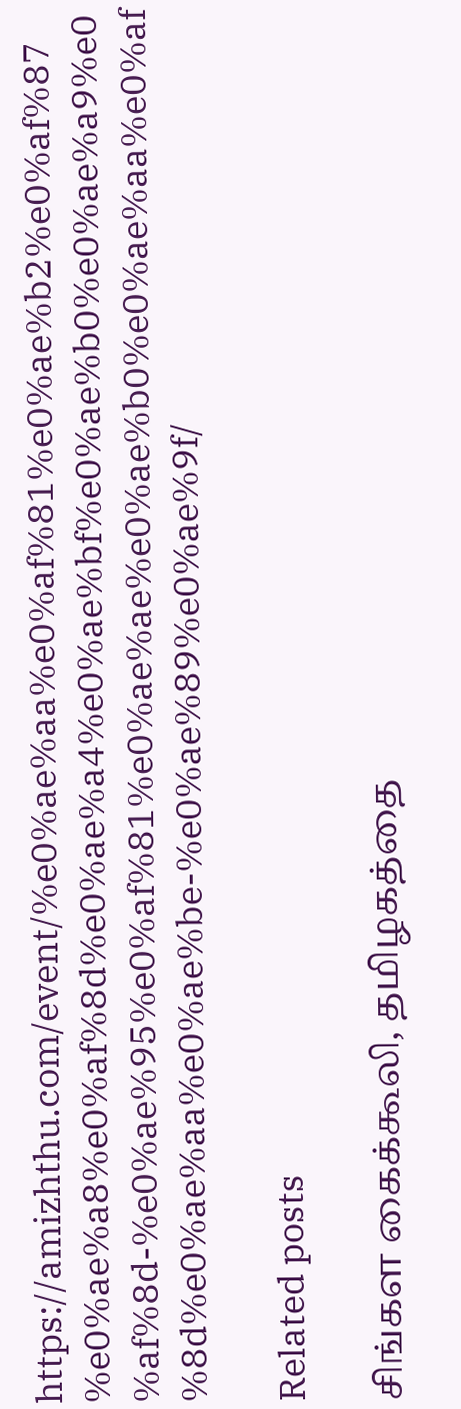https://amizhthu.com/event/%e0%ae%aa%e0%af%81%e0%ae%b2%e0%af%87%e0%ae%a8%e0%af%8d%e0%ae%a4%e0%ae%bf%e0%ae%b0%e0%ae%a9%e0%af%8d-%e0%ae%95%e0%af%81%e0%ae%ae%e0%ae%b0%e0%ae%aa%e0%af%8d%e0%ae%aa%e0%ae%be-%e0%ae%89%e0%ae%9f/

Related posts

சிங்கள கைக்கூலி, தமிழகத்தை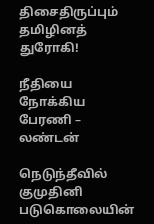திசைதிருப்பும் தமிழினத் துரோகி!

நீதியை நோக்கிய பேரணி – லண்டன்

நெடுந்தீவில் குமுதினி படுகொலையின்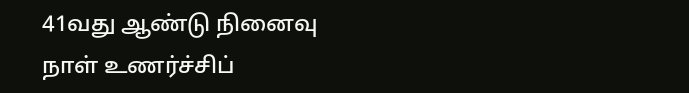41வது ஆண்டு நினைவு நாள் உணர்ச்சிப்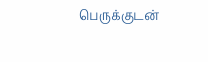பெருக்குடன்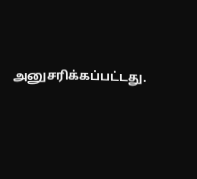அனுசரிக்கப்பட்டது.